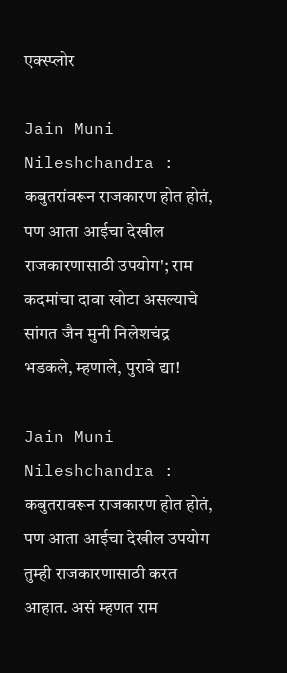एक्स्प्लोर

Jain Muni Nileshchandra : कबुतरांवरून राजकारण होत होतं, पण आता आईचा देखील राजकारणासाठी उपयोग'; राम कदमांचा दावा खोटा असल्याचे सांगत जैन मुनी निलेशचंद्र भडकले, म्हणाले, पुरावे द्या!

Jain Muni Nileshchandra : कबुतरावरून राजकारण होत होतं, पण आता आईचा देखील उपयोग तुम्ही राजकारणासाठी करत आहात. असं म्हणत राम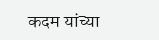कदम यांच्या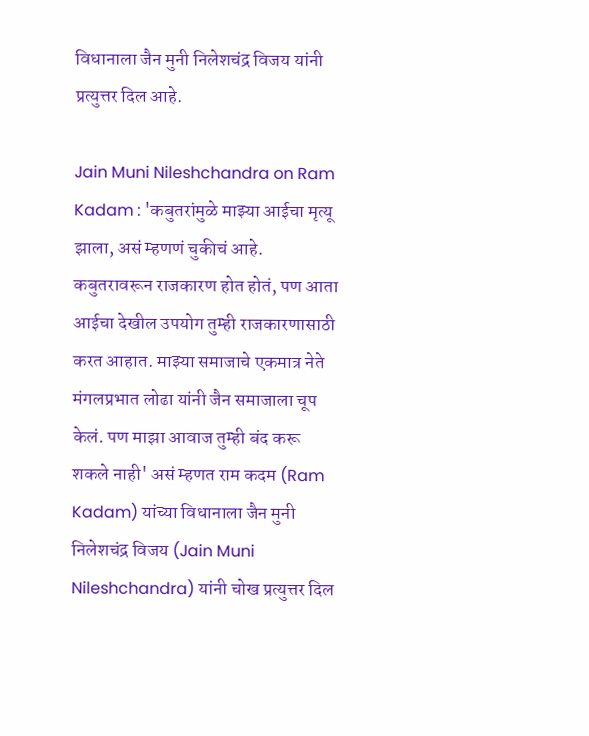विधानाला जैन मुनी निलेशचंद्र विजय यांनी प्रत्युत्तर दिल आहे.

Jain Muni Nileshchandra on Ram Kadam : 'कबुतरांमुळे माझ्या आईचा मृत्यू झाला, असं म्हणणं चुकीचं आहे. कबुतरावरून राजकारण होत होतं, पण आता आईचा देखील उपयोग तुम्ही राजकारणासाठी करत आहात. माझ्या समाजाचे एकमात्र नेते मंगलप्रभात लोढा यांनी जैन समाजाला चूप केलं. पण माझा आवाज तुम्ही बंद करू शकले नाही' असं म्हणत राम कदम (Ram Kadam) यांच्या विधानाला जैन मुनी निलेशचंद्र विजय (Jain Muni Nileshchandra) यांनी चोख प्रत्युत्तर दिल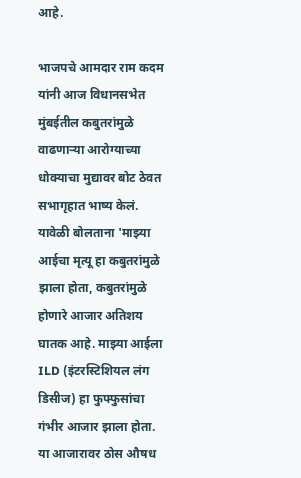आहे.

भाजपचे आमदार राम कदम यांनी आज विधानसभेत मुंबईतील कबुतरांमुळे वाढणाऱ्या आरोग्याच्या धोक्याचा मुद्यावर बोट ठेवत सभागृहात भाष्य केलं. यावेळी बोलताना 'माझ्या आईचा मृत्यू हा कबुतरांमुळे झाला होता, कबुतरांमुळे होणारे आजार अतिशय घातक आहे. माझ्या आईला ILD (इंटरस्टिशियल लंग डिसीज) हा फुफ्फुसांचा गंभीर आजार झाला होता. या आजारावर ठोस औषध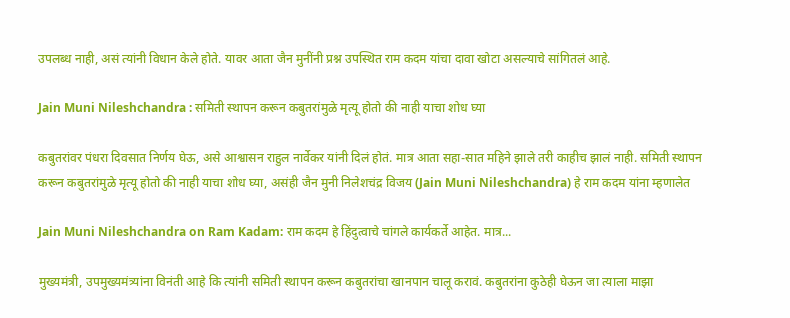उपलब्ध नाही, असं त्यांनी विधान केले होते. यावर आता जैन मुनींनी प्रश्न उपस्थित राम कदम यांचा दावा खोटा असल्याचे सांगितलं आहे.

Jain Muni Nileshchandra : समिती स्थापन करून कबुतरांमुळे मृत्यू होतो की नाही याचा शोध घ्या

कबुतरांवर पंधरा दिवसात निर्णय घेऊ, असे आश्वासन राहुल नार्वेकर यांनी दिलं होतं. मात्र आता सहा-सात महिने झाले तरी काहीच झालं नाही. समिती स्थापन करून कबुतरांमुळे मृत्यू होतो की नाही याचा शोध घ्या, असंही जैन मुनी निलेशचंद्र विजय (Jain Muni Nileshchandra) हे राम कदम यांना म्हणालेत

Jain Muni Nileshchandra on Ram Kadam: राम कदम हे हिंदुत्वाचे चांगले कार्यकर्ते आहेत. मात्र...

मुख्यमंत्री, उपमुख्यमंत्र्यांना विनंती आहे कि त्यांनी समिती स्थापन करून कबुतरांचा खानपान चालू करावं. कबुतरांना कुठेही घेऊन जा त्याला माझा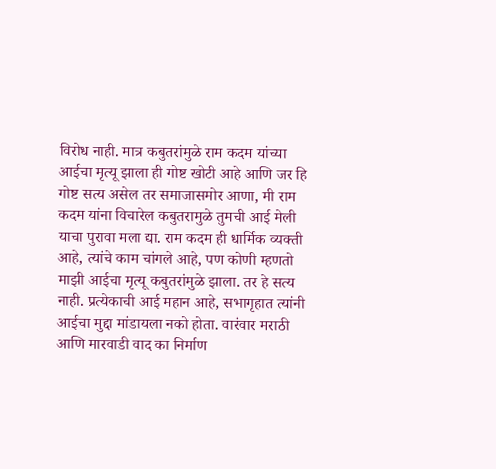विरोध नाही. मात्र कबुतरांमुळे राम कदम यांच्या आईचा मृत्यू झाला ही गोष्ट खोटी आहे आणि जर हि गोष्ट सत्य असेल तर समाजासमोर आणा, मी राम कदम यांना विचारेल कबुतरामुळे तुमची आई मेली याचा पुरावा मला द्या. राम कदम ही धार्मिक व्यक्ती आहे, त्यांचे काम चांगले आहे, पण कोणी म्हणतो माझी आईचा मृत्यू कबुतरांमुळे झाला. तर हे सत्य नाही. प्रत्येकाची आई महान आहे, सभागृहात त्यांनी आईचा मुद्दा मांडायला नको होता. वारंवार मराठी आणि मारवाडी वाद का निर्माण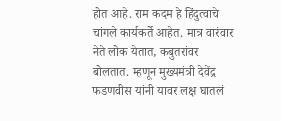होत आहे. राम कदम हे हिंदुत्वाचे चांगले कार्यकर्ते आहेत. मात्र वारंवार नेते लोक येतात, कबुतरांवर बोलतात. म्हणून मुख्यमंत्री देवेंद्र फडणवीस यांनी यावर लक्ष घातलं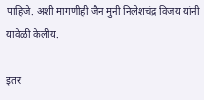पाहिजे. अशी मागणीही जैन मुनी निलेशचंद्र विजय यांनी यावेळी केलीय.

इतर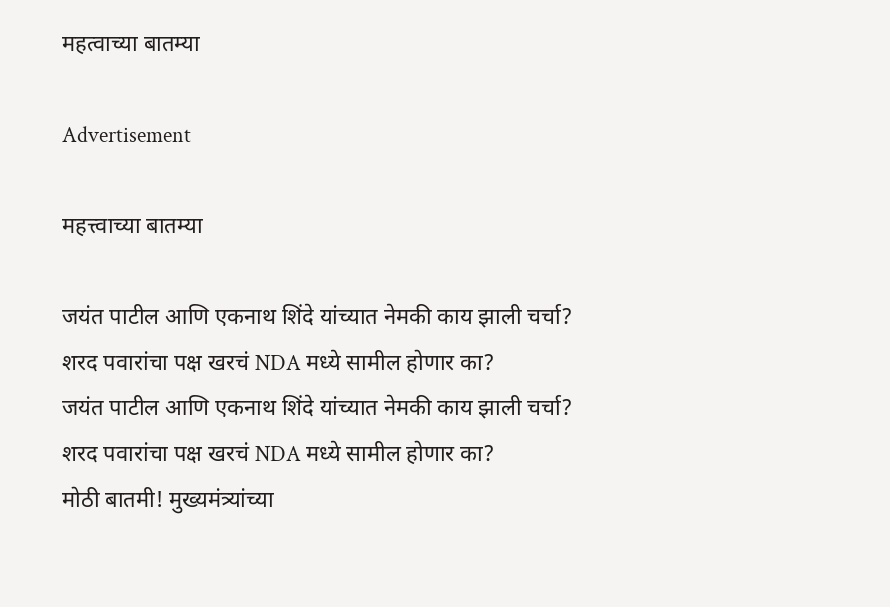महत्वाच्या बातम्या

Advertisement

महत्त्वाच्या बातम्या

जयंत पाटील आणि एकनाथ शिंदे यांच्यात नेमकी काय झाली चर्चा? शरद पवारांचा पक्ष खरचं NDA मध्ये सामील होणार का?
जयंत पाटील आणि एकनाथ शिंदे यांच्यात नेमकी काय झाली चर्चा? शरद पवारांचा पक्ष खरचं NDA मध्ये सामील होणार का?
मोठी बातमी! मुख्यमंत्र्यांच्या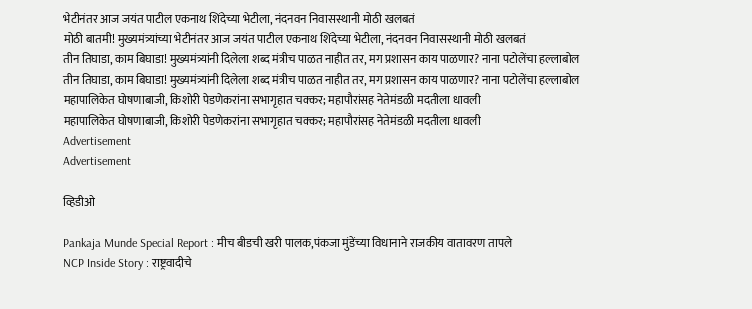भेटीनंतर आज जयंत पाटील एकनाथ शिंदेच्या भेटीला, नंदनवन निवासस्थानी मोठी खलबतं
मोठी बातमी! मुख्यमंत्र्यांच्या भेटीनंतर आज जयंत पाटील एकनाथ शिंदेच्या भेटीला, नंदनवन निवासस्थानी मोठी खलबतं
तीन तिघाडा, काम बिघाडा! मुख्यमंत्र्यांनी दिलेला शब्द मंत्रीच पाळत नाहीत तर, मग प्रशासन काय पाळणार? नाना पटोलेंचा हल्लाबोल
तीन तिघाडा, काम बिघाडा! मुख्यमंत्र्यांनी दिलेला शब्द मंत्रीच पाळत नाहीत तर, मग प्रशासन काय पाळणार? नाना पटोलेंचा हल्लाबोल
महापालिकेत घोषणाबाजी, किशोरी पेडणेकरांना सभागृहात चक्कर; महापौरांसह नेतेमंडळी मदतीला धावली
महापालिकेत घोषणाबाजी, किशोरी पेडणेकरांना सभागृहात चक्कर; महापौरांसह नेतेमंडळी मदतीला धावली
Advertisement
Advertisement

व्हिडीओ

Pankaja Munde Special Report : मीच बीडची खरी पालक,पंकजा मुंडेंच्या विधानाने राजकीय वातावरण तापले
NCP Inside Story : राष्ट्रवादीचे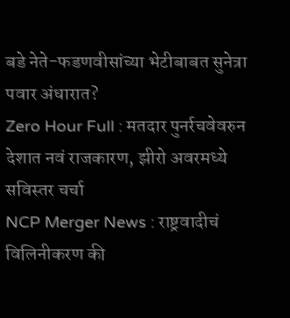बडे नेते-फडणवीसांच्या भेटीबाबत सुनेत्रा पवार अंधारात?
Zero Hour Full : मतदार पुनर्रचवेवरुन देशात नवं राजकारण, झीरो अवरमध्ये सविस्तर चर्चा
NCP Merger News : राष्ट्रवादीचं विलिनीकरण की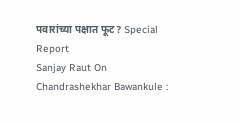पवारांच्या पक्षात फूट? Special Report
Sanjay Raut On Chandrashekhar Bawankule :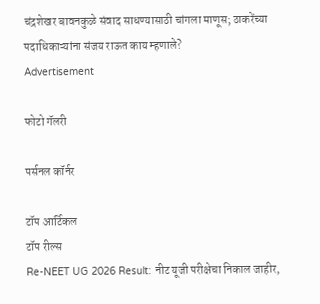चंद्रशेखर बावनकुळे संवाद साधण्यासाठी चांगला माणूस; ठाकरेंच्या पदाधिकाऱ्यांना संजय राऊत काय म्हणाले?
Advertisement

फोटो गॅलरी

पर्सनल कॉर्नर

टॉप आर्टिकल
टॉप रील्स
Re-NEET UG 2026 Result: नीट यूजी परीक्षेचा निकाल जाहीर,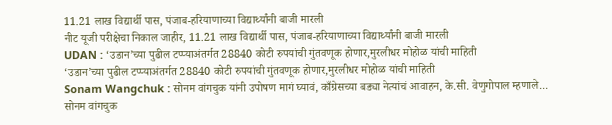11.21 लाख विद्यार्थी पास, पंजाब-हरियाणाच्या विद्यार्थ्यांनी बाजी मारली
नीट यूजी परीक्षेचा निकाल जाहीर, 11.21 लाख विद्यार्थी पास, पंजाब-हरियाणाच्या विद्यार्थ्यांनी बाजी मारली
UDAN : ‘उडान’च्या पुढील टप्प्याअंतर्गत 28840 कोटी रुपयांची गुंतवणूक होणार,मुरलीधर मोहोळ यांची माहिती
‘उडान’च्या पुढील टप्प्याअंतर्गत 28840 कोटी रुपयांची गुंतवणूक होणार,मुरलीधर मोहोळ यांची माहिती
Sonam Wangchuk : सोनम वांगचुक यांनी उपोषण मागं घ्यावं, काँग्रेसच्या बड्या नेत्यांचं आवाहन, के.सी. वेणुगोपाल म्हणाले...
सोनम वांगचुक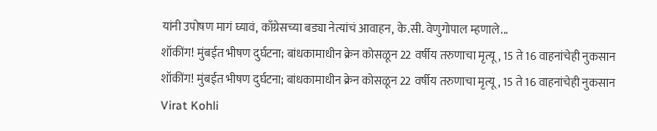यांनी उपोषण मागं घ्यावं, काँग्रेसच्या बड्या नेत्यांचं आवाहन, के.सी. वेणुगोपाल म्हणाले...
शॉकींग! मुंबईत भीषण दुर्घटना; बांधकामाधीन क्रेन कोसळून 22 वर्षीय तरुणाचा मृत्यू, 15 ते 16 वाहनांचेही नुकसान
शॉकींग! मुंबईत भीषण दुर्घटना; बांधकामाधीन क्रेन कोसळून 22 वर्षीय तरुणाचा मृत्यू, 15 ते 16 वाहनांचेही नुकसान
Virat Kohli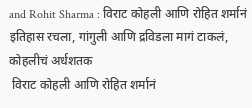and Rohit Sharma : विराट कोहली आणि रोहित शर्मानं इतिहास रचला, गांगुली आणि द्रविडला मागं टाकलं, कोहलीचं अर्धशतक
 विराट कोहली आणि रोहित शर्मानं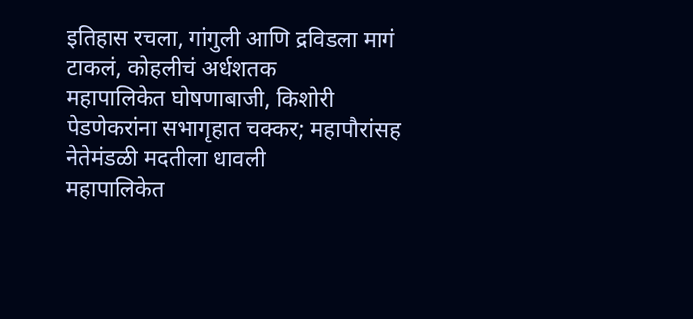इतिहास रचला, गांगुली आणि द्रविडला मागं टाकलं, कोहलीचं अर्धशतक
महापालिकेत घोषणाबाजी, किशोरी पेडणेकरांना सभागृहात चक्कर; महापौरांसह नेतेमंडळी मदतीला धावली
महापालिकेत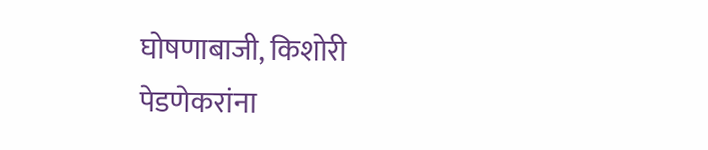घोषणाबाजी, किशोरी पेडणेकरांना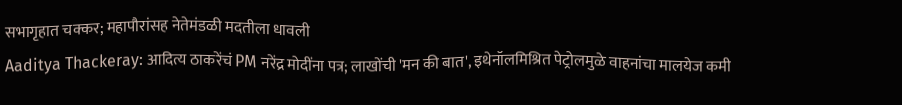सभागृहात चक्कर; महापौरांसह नेतेमंडळी मदतीला धावली
Aaditya Thackeray: आदित्य ठाकरेंचं PM नरेंद्र मोदींना पत्र; लाखोंची 'मन की बात', इथेनॉलमिश्रित पेट्रोलमुळे वाहनांचा मालयेज कमी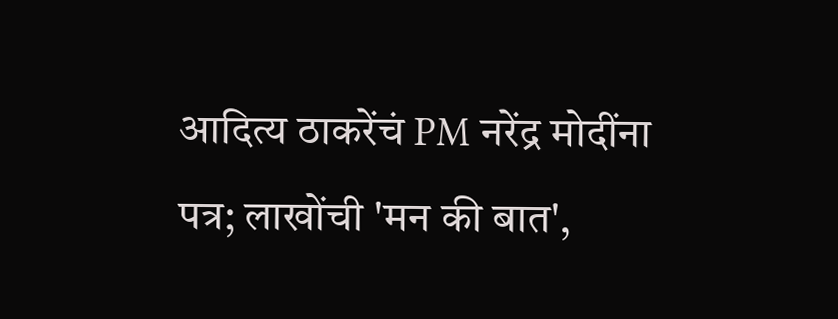आदित्य ठाकरेंचं PM नरेंद्र मोदींना पत्र; लाखोंची 'मन की बात',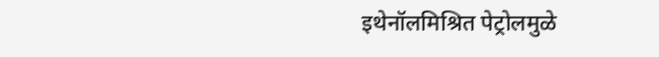इथेनॉलमिश्रित पेट्रोलमुळे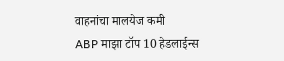वाहनांचा मालयेज कमी
ABP माझा टॉप 10 हेडलाईन्स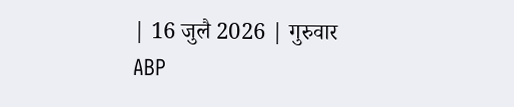| 16 जुलै 2026 | गुरुवार
ABP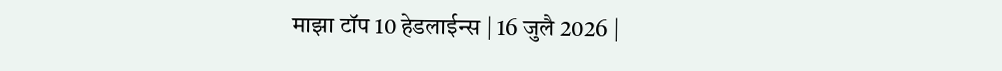माझा टॉप 10 हेडलाईन्स | 16 जुलै 2026 |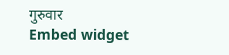गुरुवार
Embed widget